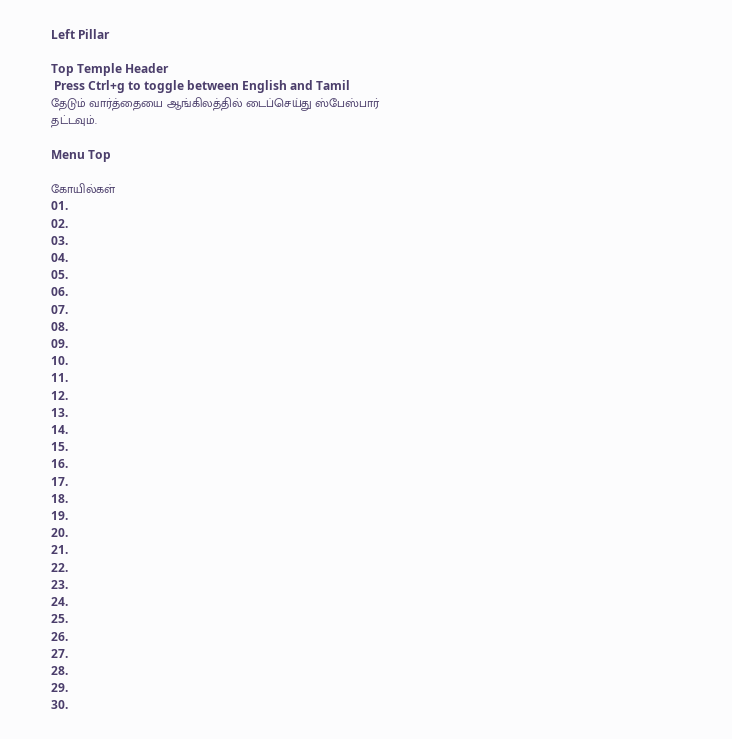Left Pillar

Top Temple Header
 Press Ctrl+g to toggle between English and Tamil
தேடும் வார்த்தையை ஆங்கிலத்தில் டைப்செய்து ஸ்பேஸ்பார் தட்டவும்.

Menu Top

கோயில்கள்
01.
02.
03.
04.
05.
06.
07.
08.
09.
10.
11.
12.
13.
14.
15.
16.
17.
18.
19.
20.
21.
22.
23.
24.
25.
26.
27.
28.
29.
30.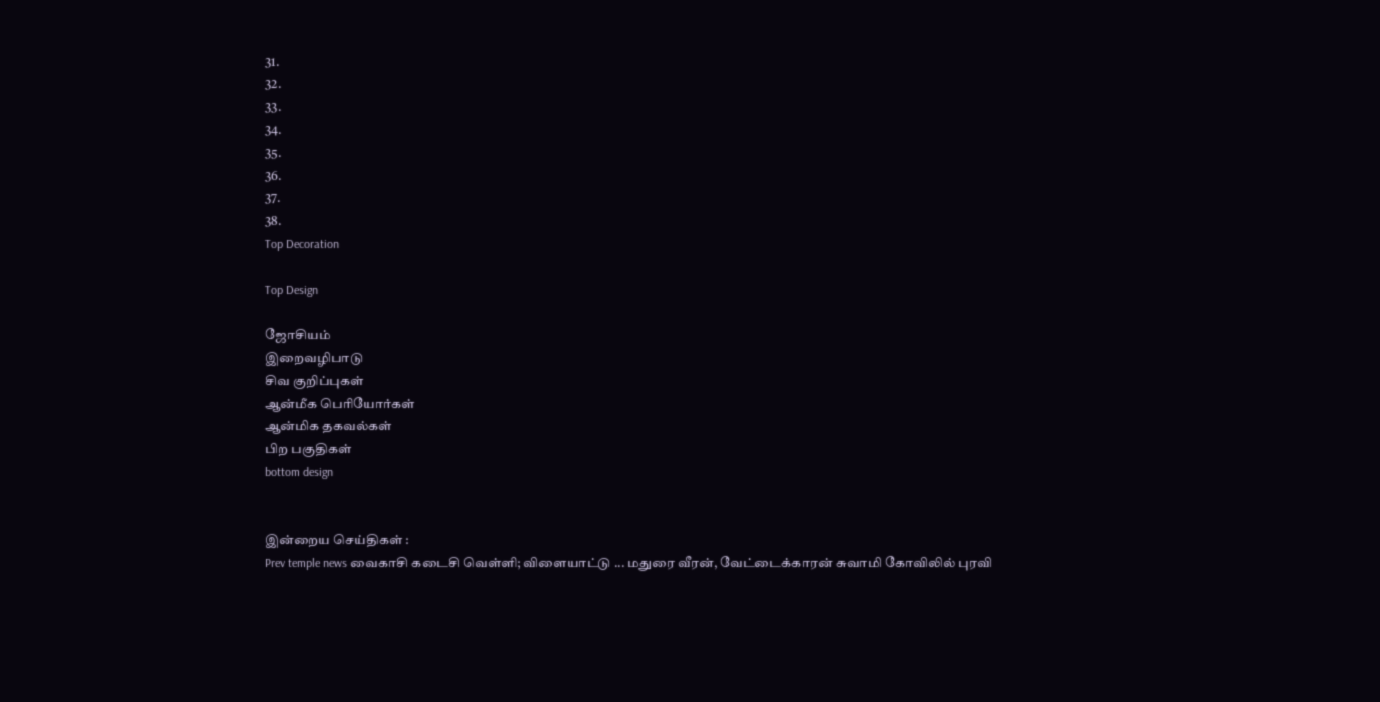31.
32.
33.
34.
35.
36.
37.
38.
Top Decoration

Top Design

ஜோசியம்
இறைவழிபாடு
சிவ குறிப்புகள்
ஆன்மீக பெரியோர்கள்
ஆன்மிக தகவல்கள்
பிற பகுதிகள்
bottom design


இன்றைய செய்திகள் :
Prev temple news வைகாசி கடைசி வெள்ளி; விளையாட்டு ... மதுரை வீரன், வேட்டைக்காரன் சுவாமி கோவிலில் புரவி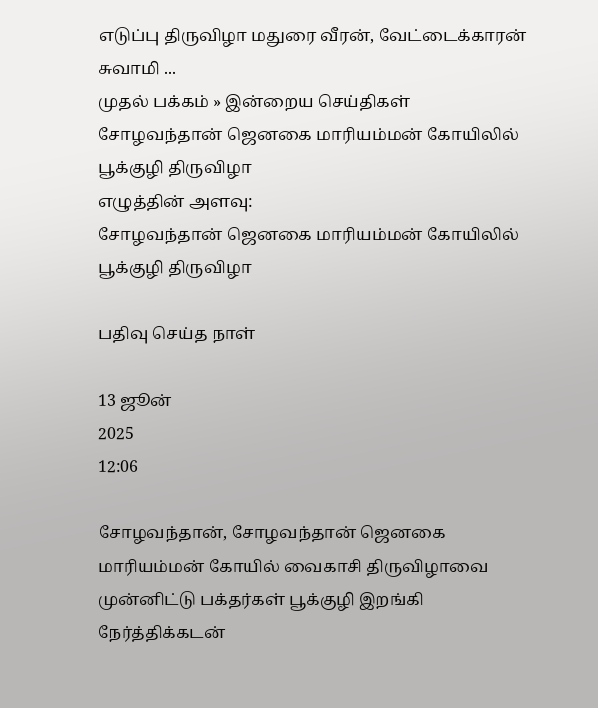எடுப்பு திருவிழா மதுரை வீரன், வேட்டைக்காரன் சுவாமி ...
முதல் பக்கம் » இன்றைய செய்திகள்
சோழவந்தான் ஜெனகை மாரியம்மன் கோயிலில் பூக்குழி திருவிழா
எழுத்தின் அளவு:
சோழவந்தான் ஜெனகை மாரியம்மன் கோயிலில் பூக்குழி திருவிழா

பதிவு செய்த நாள்

13 ஜூன்
2025
12:06

சோழவந்தான், சோழவந்தான் ஜெனகை மாரியம்மன் கோயில் வைகாசி திருவிழாவை முன்னிட்டு பக்தர்கள் பூக்குழி இறங்கி நேர்த்திக்கடன்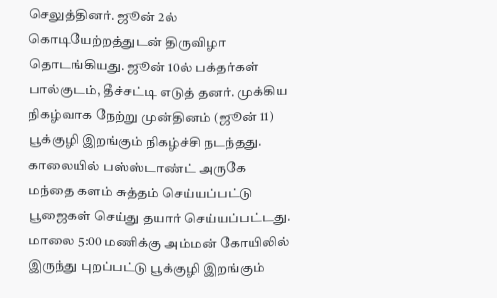செலுத்தினர். ஜூன் 2ல் கொடியேற்றத்துடன் திருவிழா தொடங்கியது. ஜூன் 10ல் பக்தர்கள் பால்குடம், தீச்சட்டி எடுத் தனர். முக்கிய நிகழ்வாக நேற்று முன்தினம் (ஜூன் 11) பூக்குழி இறங்கும் நிகழ்ச்சி நடந்தது. காலையில் பஸ்ஸ்டாண்ட் அருகே மந்தை களம் சுத்தம் செய்யப்பட்டு பூஜைகள் செய்து தயார் செய்யப்பட்டது. மாலை 5:00 மணிக்கு அம்மன் கோயிலில் இருந்து புறப்பட்டு பூக்குழி இறங்கும்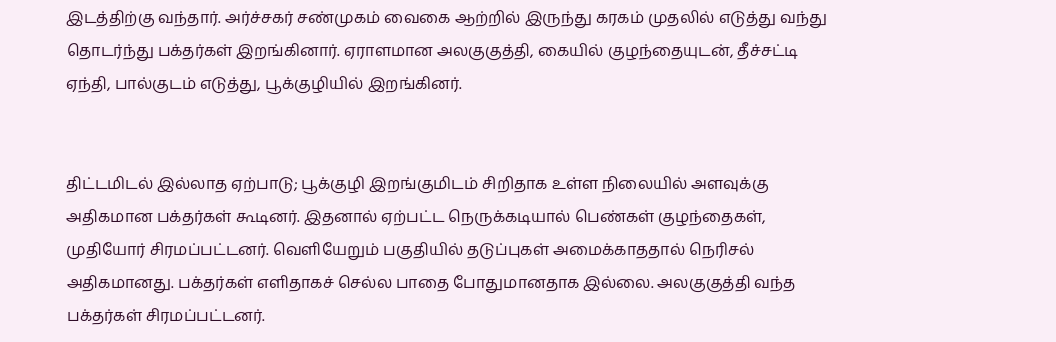இடத்திற்கு வந்தார். அர்ச்சகர் சண்முகம் வைகை ஆற்றில் இருந்து கரகம் முதலில் எடுத்து வந்து தொடர்ந்து பக்தர்கள் இறங்கினார். ஏராளமான அலகுகுத்தி, கையில் குழந்தையுடன், தீச்சட்டி ஏந்தி, பால்குடம் எடுத்து, பூக்குழியில் இறங்கினர்.


திட்டமிடல் இல்லாத ஏற்பாடு; பூக்குழி இறங்குமிடம் சிறிதாக உள்ள நிலையில் அளவுக்கு அதிகமான பக்தர்கள் கூடினர். இதனால் ஏற்பட்ட நெருக்கடியால் பெண்கள் குழந்தைகள், முதியோர் சிரமப்பட்டனர். வெளியேறும் பகுதியில் தடுப்புகள் அமைக்காததால் நெரிசல் அதிகமானது. பக்தர்கள் எளிதாகச் செல்ல பாதை போதுமானதாக இல்லை. அலகுகுத்தி வந்த பக்தர்கள் சிரமப்பட்டனர்.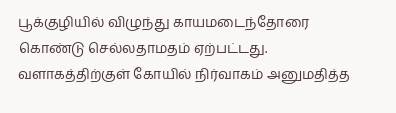பூக்குழியில் விழுந்து காயமடைந்தோரை கொண்டு செல்லதாமதம் ஏற்பட்டது. வளாகத்திற்குள் கோயில் நிர்வாகம் அனுமதித்த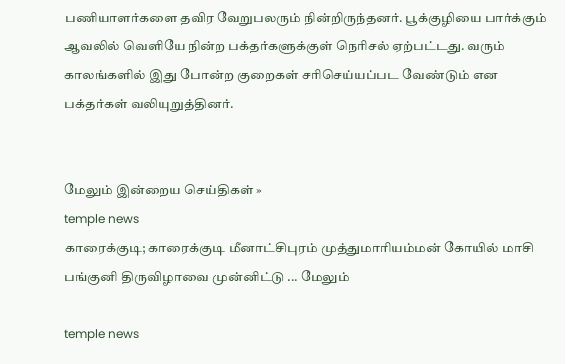பணியாளர்களை தவிர வேறுபலரும் நின்றிருந்தனர். பூக்குழியை பார்க்கும் ஆவலில் வெளியே நின்ற பக்தர்களுக்குள் நெரிசல் ஏற்பட்டது. வரும் காலங்களில் இது போன்ற குறைகள் சரிசெய்யப்பட வேண்டும் என பக்தர்கள் வலியுறுத்தினர்.


மேலும் இன்றைய செய்திகள் »
temple news
காரைக்குடி; காரைக்குடி மீனாட்சிபுரம் முத்துமாரியம்மன் கோயில் மாசி பங்குனி திருவிழாவை முன்னிட்டு ... மேலும்

temple news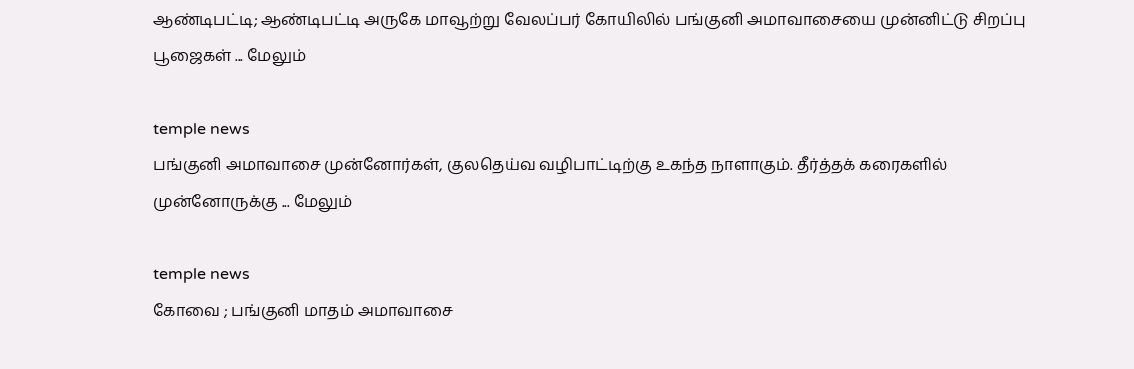ஆண்டிபட்டி; ஆண்டிபட்டி அருகே மாவூற்று வேலப்பர் கோயிலில் பங்குனி அமாவாசையை முன்னிட்டு சிறப்பு பூஜைகள் ... மேலும்

temple news
பங்குனி அமாவாசை முன்னோர்கள், குலதெய்வ வழிபாட்டிற்கு உகந்த நாளாகும். தீர்த்தக் கரைகளில் முன்னோருக்கு ... மேலும்

temple news
கோவை ; பங்குனி மாதம் அமாவாசை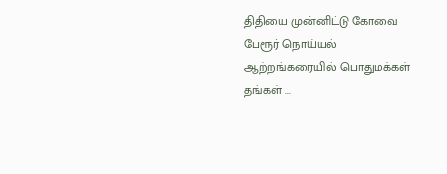திதியை முன்னிட்டு கோவை பேரூர் நொய்யல் ஆற்றங்கரையில் பொதுமக்கள் தங்கள் ...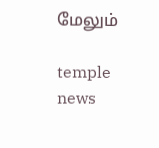மேலும்

temple news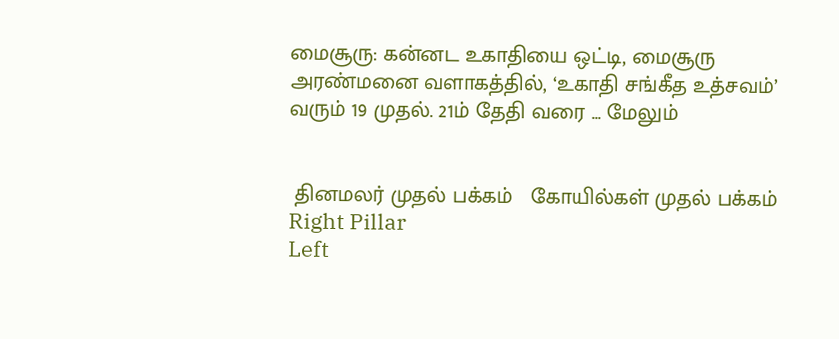மைசூரு: கன்னட உகாதியை ஒட்டி, மைசூரு அரண்மனை வளாகத்தில், ‘உகாதி சங்கீத உத்சவம்’ வரும் 19 முதல். 21ம் தேதி வரை ... மேலும்


 தினமலர் முதல் பக்கம்   கோயில்கள் முதல் பக்கம்
Right Pillar
Left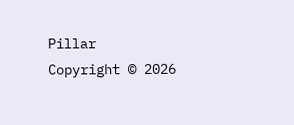Pillar
Copyright © 2026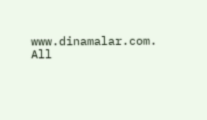www.dinamalar.com. All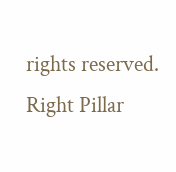rights reserved.
Right Pillar